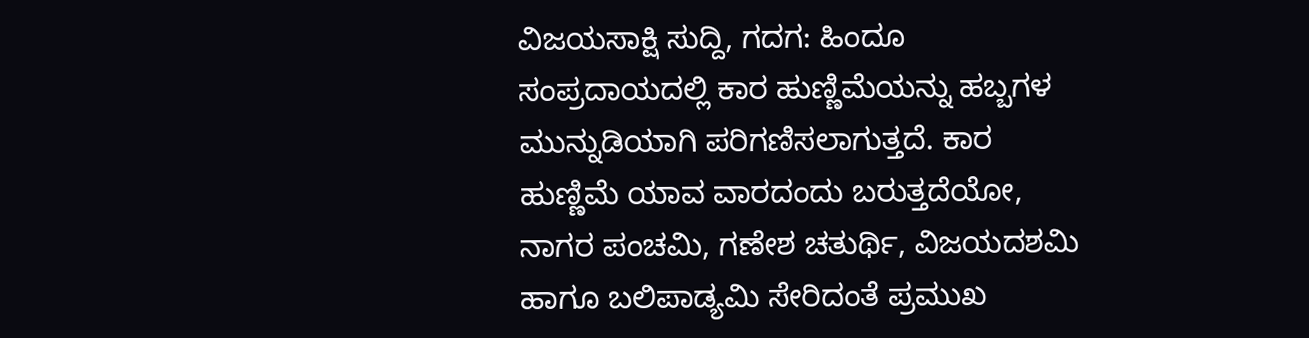ವಿಜಯಸಾಕ್ಷಿ ಸುದ್ದಿ, ಗದಗ: ಹಿಂದೂ ಸಂಪ್ರದಾಯದಲ್ಲಿ ಕಾರ ಹುಣ್ಣಿಮೆಯನ್ನು ಹಬ್ಬಗಳ ಮುನ್ನುಡಿಯಾಗಿ ಪರಿಗಣಿಸಲಾಗುತ್ತದೆ. ಕಾರ ಹುಣ್ಣಿಮೆ ಯಾವ ವಾರದಂದು ಬರುತ್ತದೆಯೋ, ನಾಗರ ಪಂಚಮಿ, ಗಣೇಶ ಚತುರ್ಥಿ, ವಿಜಯದಶಮಿ ಹಾಗೂ ಬಲಿಪಾಡ್ಯಮಿ ಸೇರಿದಂತೆ ಪ್ರಮುಖ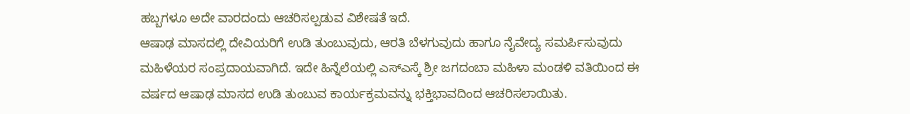ಹಬ್ಬಗಳೂ ಅದೇ ವಾರದಂದು ಆಚರಿಸಲ್ಪಡುವ ವಿಶೇಷತೆ ಇದೆ.
ಆಷಾಢ ಮಾಸದಲ್ಲಿ ದೇವಿಯರಿಗೆ ಉಡಿ ತುಂಬುವುದು, ಆರತಿ ಬೆಳಗುವುದು ಹಾಗೂ ನೈವೇದ್ಯ ಸಮರ್ಪಿಸುವುದು ಮಹಿಳೆಯರ ಸಂಪ್ರದಾಯವಾಗಿದೆ. ಇದೇ ಹಿನ್ನೆಲೆಯಲ್ಲಿ ಎಸ್ಎಸ್ಕೆ ಶ್ರೀ ಜಗದಂಬಾ ಮಹಿಳಾ ಮಂಡಳಿ ವತಿಯಿಂದ ಈ ವರ್ಷದ ಆಷಾಢ ಮಾಸದ ಉಡಿ ತುಂಬುವ ಕಾರ್ಯಕ್ರಮವನ್ನು ಭಕ್ತಿಭಾವದಿಂದ ಆಚರಿಸಲಾಯಿತು.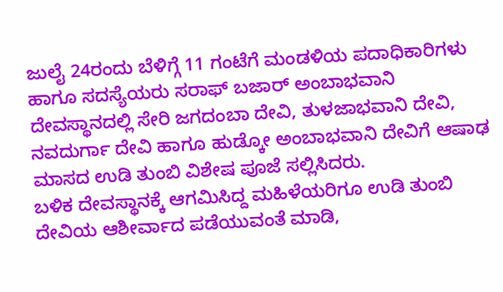ಜುಲೈ 24ರಂದು ಬೆಳಿಗ್ಗೆ 11 ಗಂಟೆಗೆ ಮಂಡಳಿಯ ಪದಾಧಿಕಾರಿಗಳು ಹಾಗೂ ಸದಸ್ಯೆಯರು ಸರಾಫ್ ಬಜಾರ್ ಅಂಬಾಭವಾನಿ ದೇವಸ್ಥಾನದಲ್ಲಿ ಸೇರಿ ಜಗದಂಬಾ ದೇವಿ, ತುಳಜಾಭವಾನಿ ದೇವಿ, ನವದುರ್ಗಾ ದೇವಿ ಹಾಗೂ ಹುಡ್ಕೋ ಅಂಬಾಭವಾನಿ ದೇವಿಗೆ ಆಷಾಢ ಮಾಸದ ಉಡಿ ತುಂಬಿ ವಿಶೇಷ ಪೂಜೆ ಸಲ್ಲಿಸಿದರು.
ಬಳಿಕ ದೇವಸ್ಥಾನಕ್ಕೆ ಆಗಮಿಸಿದ್ದ ಮಹಿಳೆಯರಿಗೂ ಉಡಿ ತುಂಬಿ ದೇವಿಯ ಆಶೀರ್ವಾದ ಪಡೆಯುವಂತೆ ಮಾಡಿ,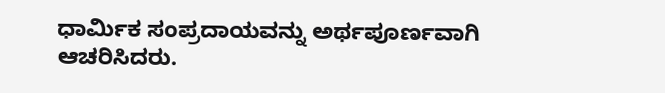ಧಾರ್ಮಿಕ ಸಂಪ್ರದಾಯವನ್ನು ಅರ್ಥಪೂರ್ಣವಾಗಿ ಆಚರಿಸಿದರು.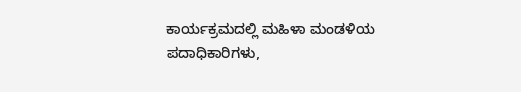ಕಾರ್ಯಕ್ರಮದಲ್ಲಿ ಮಹಿಳಾ ಮಂಡಳಿಯ ಪದಾಧಿಕಾರಿಗಳು,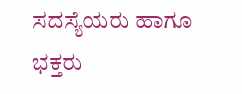ಸದಸ್ಯೆಯರು ಹಾಗೂ ಭಕ್ತರು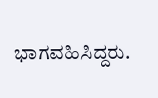ಭಾಗವಹಿಸಿದ್ದರು.